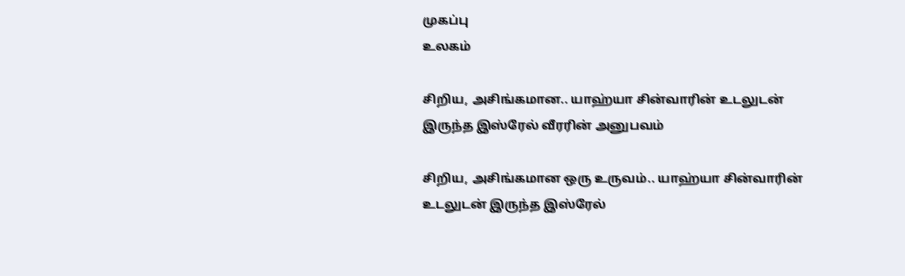முகப்பு
உலகம்

சிறிய, அசிங்கமான.. யாஹ்யா சின்வாரின் உடலுடன் இருந்த இஸ்ரேல் வீரரின் அனுபவம்

சிறிய, அசிங்கமான ஒரு உருவம்.. யாஹ்யா சின்வாரின் உடலுடன் இருந்த இஸ்ரேல்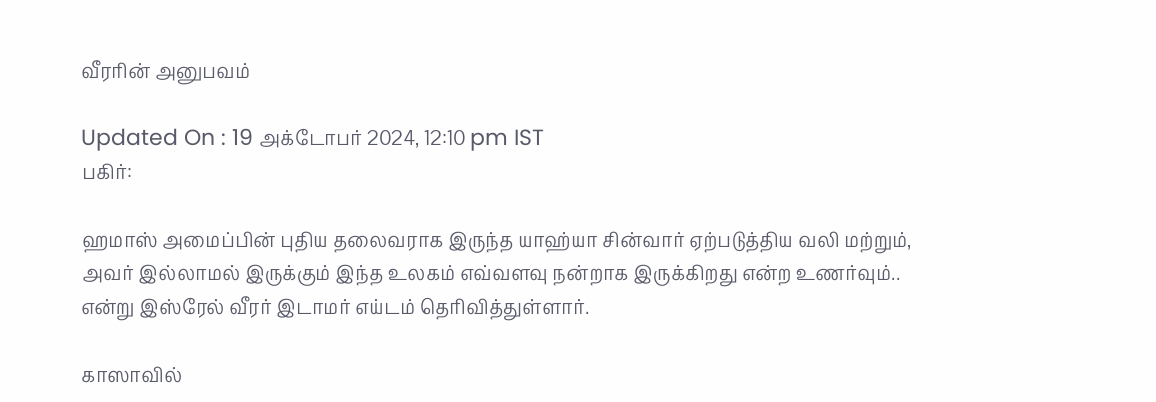வீரரின் அனுபவம்

Updated On : 19 அக்டோபர் 2024, 12:10 pm IST
பகிர்:

ஹமாஸ் அமைப்பின் புதிய தலைவராக இருந்த யாஹ்யா சின்வார் ஏற்படுத்திய வலி மற்றும், அவர் இல்லாமல் இருக்கும் இந்த உலகம் எவ்வளவு நன்றாக இருக்கிறது என்ற உணர்வும்.. என்று இஸ்ரேல் வீரர் இடாமர் எய்டம் தெரிவித்துள்ளார்.

காஸாவில்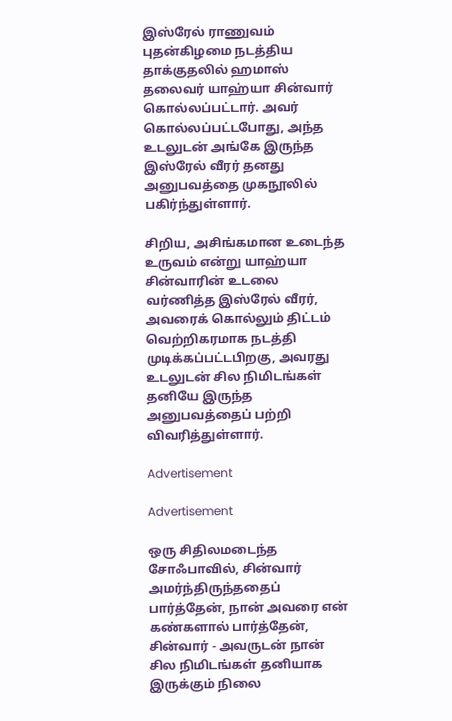இஸ்ரேல் ராணுவம் புதன்கிழமை நடத்திய தாக்குதலில் ஹமாஸ் தலைவர் யாஹ்யா சின்வார் கொல்லப்பட்டார். அவர் கொல்லப்பட்டபோது, அந்த உடலுடன் அங்கே இருந்த இஸ்ரேல் வீரர் தனது அனுபவத்தை முகநூலில் பகிர்ந்துள்ளார்.

சிறிய, அசிங்கமான உடைந்த உருவம் என்று யாஹ்யா சின்வாரின் உடலை வர்ணித்த இஸ்ரேல் வீரர், அவரைக் கொல்லும் திட்டம் வெற்றிகரமாக நடத்தி முடிக்கப்பட்டபிறகு, அவரது உடலுடன் சில நிமிடங்கள் தனியே இருந்த அனுபவத்தைப் பற்றி விவரித்துள்ளார்.

Advertisement

Advertisement

ஒரு சிதிலமடைந்த சோஃபாவில், சின்வார் அமர்ந்திருந்ததைப் பார்த்தேன், நான் அவரை என் கண்களால் பார்த்தேன், சின்வார் - அவருடன் நான் சில நிமிடங்கள் தனியாக இருக்கும் நிலை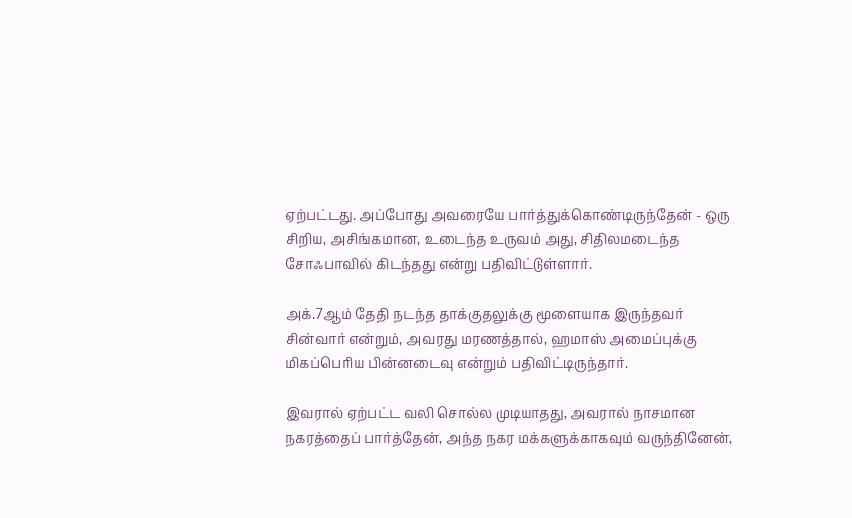ஏற்பட்டது. அப்போது அவரையே பார்த்துக்கொண்டிருந்தேன் - ஒரு சிறிய, அசிங்கமான, உடைந்த உருவம் அது, சிதிலமடைந்த சோஃபாவில் கிடந்தது என்று பதிவிட்டுள்ளார்.

அக்.7ஆம் தேதி நடந்த தாக்குதலுக்கு மூளையாக இருந்தவர் சின்வார் என்றும், அவரது மரணத்தால், ஹமாஸ் அமைப்புக்கு மிகப்பெரிய பின்னடைவு என்றும் பதிவிட்டிருந்தார்.

இவரால் ஏற்பட்ட வலி சொல்ல முடியாதது, அவரால் நாசமான நகரத்தைப் பார்த்தேன், அந்த நகர மக்களுக்காகவும் வருந்தினேன்,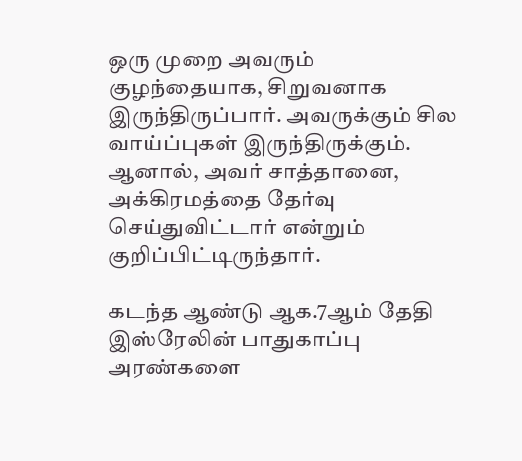ஒரு முறை அவரும் குழந்தையாக, சிறுவனாக இருந்திருப்பார். அவருக்கும் சில வாய்ப்புகள் இருந்திருக்கும். ஆனால், அவர் சாத்தானை, அக்கிரமத்தை தேர்வு செய்துவிட்டார் என்றும் குறிப்பிட்டிருந்தார்.

கடந்த ஆண்டு ஆக.7ஆம் தேதி இஸ்ரேலின் பாதுகாப்பு அரண்களை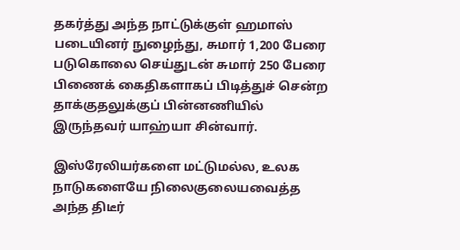தகர்த்து அந்த நாட்டுக்குள் ஹமாஸ் படையினர் நுழைந்து, சுமார் 1,200 பேரை படுகொலை செய்துடன் சுமார் 250 பேரை பிணைக் கைதிகளாகப் பிடித்துச் சென்ற தாக்குதலுக்குப் பின்னணியில் இருந்தவர் யாஹ்யா சின்வார்.

இஸ்ரேலியர்களை மட்டுமல்ல, உலக நாடுகளையே நிலைகுலையவைத்த அந்த திடீர்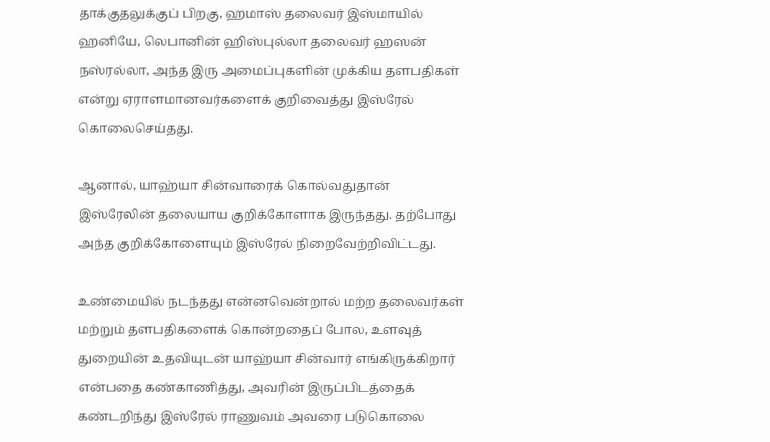தாக்குதலுக்குப் பிறகு, ஹமாஸ் தலைவர் இஸ்மாயில் ஹனியே, லெபானின் ஹிஸ்புல்லா தலைவர் ஹஸன் நஸ்ரல்லா, அந்த இரு அமைப்புகளின் முக்கிய தளபதிகள் என்று ஏராளமானவர்களைக் குறிவைத்து இஸ்ரேல் கொலைசெய்தது.

ஆனால், யாஹ்யா சின்வாரைக் கொல்வதுதான் இஸ்ரேலின் தலையாய குறிக்கோளாக இருந்தது. தற்போது அந்த குறிக்கோளையும் இஸ்ரேல் நிறைவேற்றிவிட்டது.

உண்மையில் நடந்தது என்னவென்றால் மற்ற தலைவர்கள் மற்றும் தளபதிகளைக் கொன்றதைப் போல, உளவுத் துறையின் உதவியுடன் யாஹ்யா சின்வார் எங்கிருக்கிறார் என்பதை கண்காணித்து, அவரின் இருப்பிடத்தைக் கண்டறிந்து இஸ்ரேல் ராணுவம் அவரை படுகொலை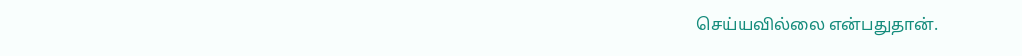செய்யவில்லை என்பதுதான்.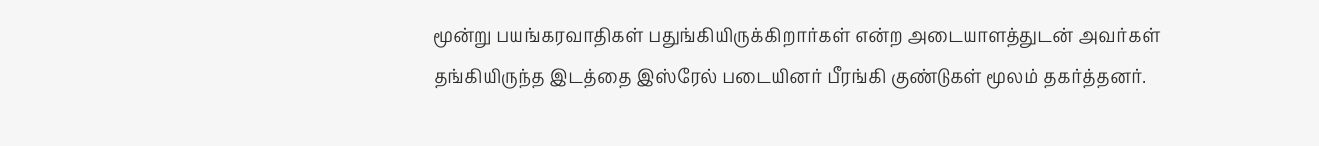மூன்று பயங்கரவாதிகள் பதுங்கியிருக்கிறார்கள் என்ற அடையாளத்துடன் அவர்கள் தங்கியிருந்த இடத்தை இஸ்ரேல் படையினர் பீரங்கி குண்டுகள் மூலம் தகர்த்தனர்.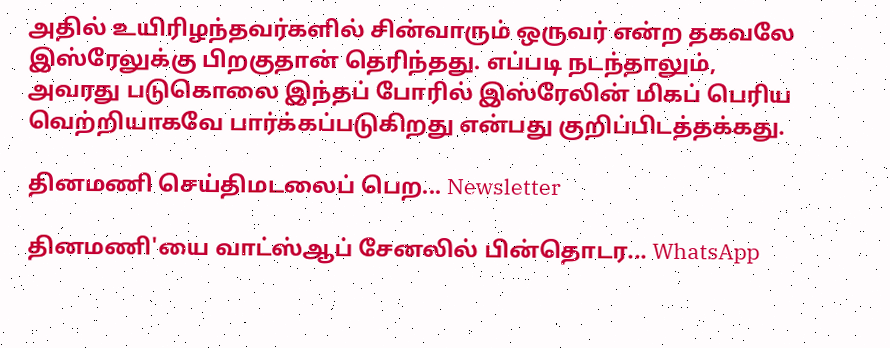அதில் உயிரிழந்தவர்களில் சின்வாரும் ஒருவர் என்ற தகவலே இஸ்ரேலுக்கு பிறகுதான் தெரிந்தது. எப்படி நடந்தாலும், அவரது படுகொலை இந்தப் போரில் இஸ்ரேலின் மிகப் பெரிய வெற்றியாகவே பார்க்கப்படுகிறது என்பது குறிப்பிடத்தக்கது.

தினமணி செய்திமடலைப் பெற... Newsletter

தினமணி'யை வாட்ஸ்ஆப் சேனலில் பின்தொடர... WhatsApp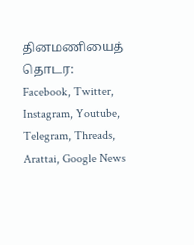தினமணியைத் தொடர: Facebook, Twitter, Instagram, Youtube, Telegram, Threads, Arattai, Google News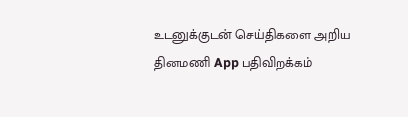உடனுக்குடன் செய்திகளை அறிய தினமணி App பதிவிறக்கம்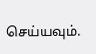செய்யவும்.